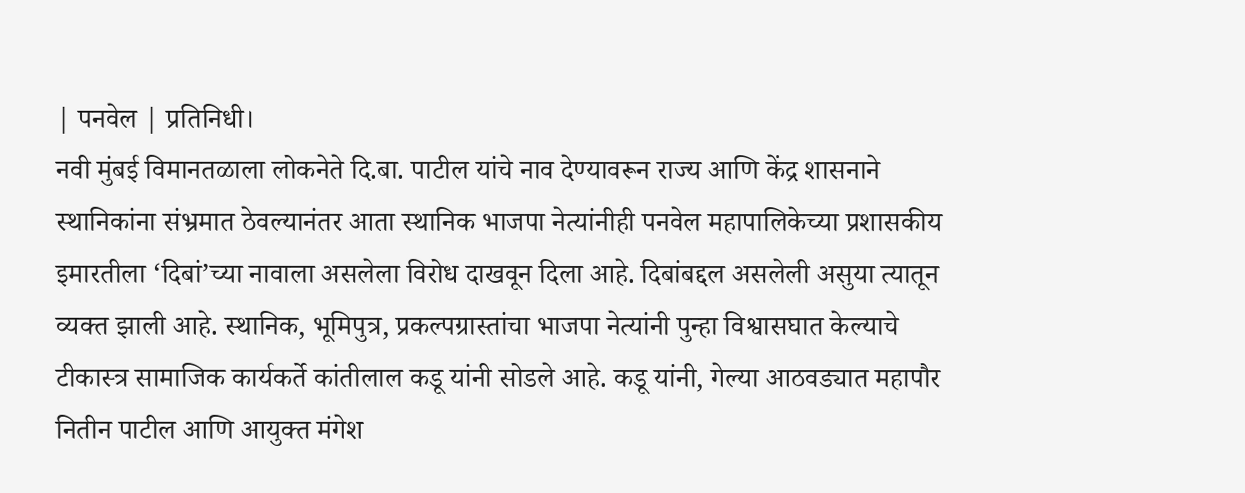| पनवेल | प्रतिनिधी।
नवी मुंबई विमानतळाला लोकनेते दि.बा. पाटील यांचे नाव देण्यावरून राज्य आणि केंद्र शासनाने स्थानिकांना संभ्रमात ठेवल्यानंतर आता स्थानिक भाजपा नेत्यांनीही पनवेल महापालिकेच्या प्रशासकीय इमारतीला ‘दिबां’च्या नावाला असलेला विरोध दाखवून दिला आहे. दिबांबद्दल असलेली असुया त्यातून व्यक्त झाली आहे. स्थानिक, भूमिपुत्र, प्रकल्पग्रास्तांचा भाजपा नेत्यांनी पुन्हा विश्वासघात केल्याचे टीकास्त्र सामाजिक कार्यकर्ते कांतीलाल कडू यांनी सोडले आहे. कडू यांनी, गेल्या आठवड्यात महापौर नितीन पाटील आणि आयुक्त मंगेश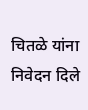चितळे यांना निवेदन दिले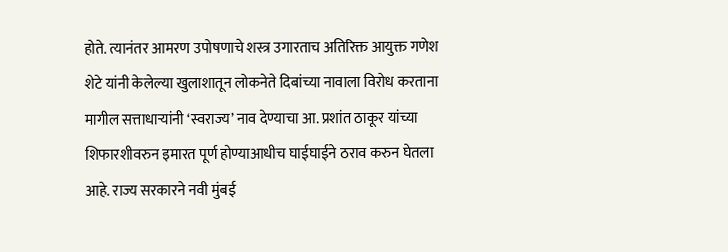होते. त्यानंतर आमरण उपोषणाचे शस्त्र उगारताच अतिरिक्त आयुक्त गणेश शेटे यांनी केलेल्या खुलाशातून लोकनेते दिबांच्या नावाला विरोध करताना मागील सत्ताधाऱ्यांनी ‘स्वराज्य’ नाव देण्याचा आ. प्रशांत ठाकूर यांच्या शिफारशीवरुन इमारत पूर्ण होण्याआधीच घाईघाईने ठराव करुन घेतला आहे. राज्य सरकारने नवी मुंबई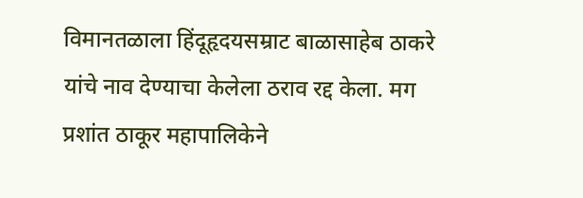विमानतळाला हिंदूहृदयसम्राट बाळासाहेब ठाकरे यांचे नाव देण्याचा केलेला ठराव रद्द केला. मग प्रशांत ठाकूर महापालिकेने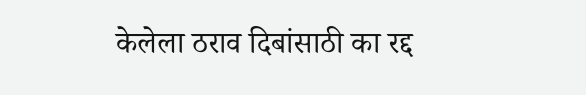केलेला ठराव दिबांसाठी का रद्द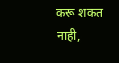करू शकत नाही,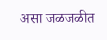असा जळजळीत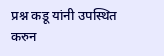प्रश्न कडू यांनी उपस्थित करुन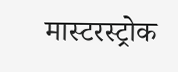मास्टरस्ट्रोक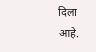दिला आहे.